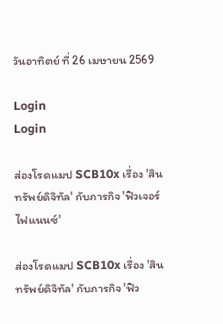วันอาทิตย์ ที่ 26 เมษายน 2569

Login
Login

ส่องโรดแมป SCB10x เรื่อง 'สินทรัพย์ดิจิทัล' กับภารกิจ 'ฟิวเจอร์ไฟแนนซ์'

ส่องโรดแมป SCB10x เรื่อง 'สินทรัพย์ดิจิทัล' กับภารกิจ 'ฟิว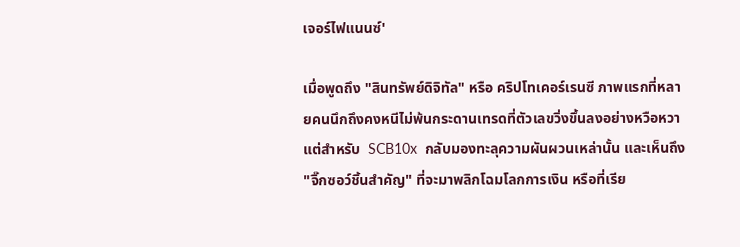เจอร์ไฟแนนซ์'

เมื่อพูดถึง "สินทรัพย์ดิจิทัล" หรือ คริปโทเคอร์เรนซี ภาพแรกที่หลายคนนึกถึงคงหนีไม่พ้นกระดานเทรดที่ตัวเลขวิ่งขึ้นลงอย่างหวือหวา แต่สำหรับ  SCB10x  กลับมองทะลุความผันผวนเหล่านั้น และเห็นถึง "จิ๊กซอว์ชิ้นสำคัญ" ที่จะมาพลิกโฉมโลกการเงิน หรือที่เรีย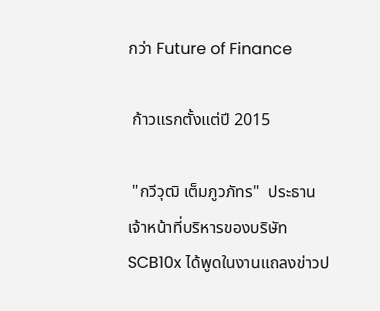กว่า Future of Finance

 ก้าวแรกตั้งแต่ปี 2015

 "กวีวุฒิ เต็มภูวภัทร"  ประธานเจ้าหน้าที่บริหารของบริษัท SCB10x ได้พูดในงานแถลงข่าวป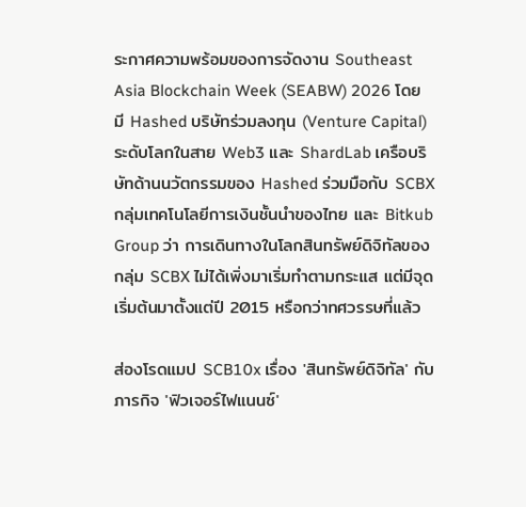ระกาศความพร้อมของการจัดงาน Southeast Asia Blockchain Week (SEABW) 2026 โดยมี Hashed บริษัทร่วมลงทุน (Venture Capital) ระดับโลกในสาย Web3 และ ShardLab เครือบริษัทด้านนวัตกรรมของ Hashed ร่วมมือกับ SCBX กลุ่มเทคโนโลยีการเงินชั้นนำของไทย และ Bitkub Group ว่า การเดินทางในโลกสินทรัพย์ดิจิทัลของกลุ่ม SCBX ไม่ได้เพิ่งมาเริ่มทำตามกระแส แต่มีจุดเริ่มต้นมาตั้งแต่ปี 2015 หรือกว่าทศวรรษที่แล้ว

ส่องโรดแมป SCB10x เรื่อง 'สินทรัพย์ดิจิทัล' กับภารกิจ 'ฟิวเจอร์ไฟแนนซ์'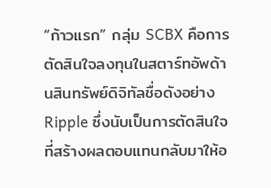“ก้าวแรก” กลุ่ม SCBX คือการตัดสินใจลงทุนในสตาร์ทอัพด้านสินทรัพย์ดิจิทัลชื่อดังอย่าง Ripple ซึ่งนับเป็นการตัดสินใจที่สร้างผลตอบแทนกลับมาให้อ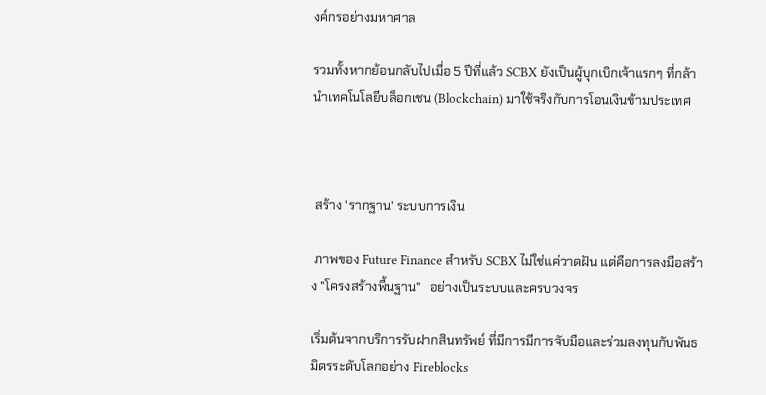งค์กรอย่างมหาศาล

รวมทั้งหากย้อนกลับไปเมื่อ 5 ปีที่แล้ว SCBX ยังเป็นผู้บุกเบิกเจ้าแรกๆ ที่กล้านำเทคโนโลยีบล็อกเชน (Blockchain) มาใช้จริงกับการโอนเงินข้ามประเทศ



 สร้าง 'รากฐาน' ระบบการเงิน

 ภาพของ Future Finance สำหรับ SCBX ไม่ใช่แค่วาดฝัน แต่คือการลงมือสร้าง "โครงสร้างพื้นฐาน"   อย่างเป็นระบบและครบวงจร

เริ่มต้นจากบริการรับฝากสินทรัพย์ ที่มีการมีการจับมือและร่วมลงทุนกับพันธมิตรระดับโลกอย่าง Fireblocks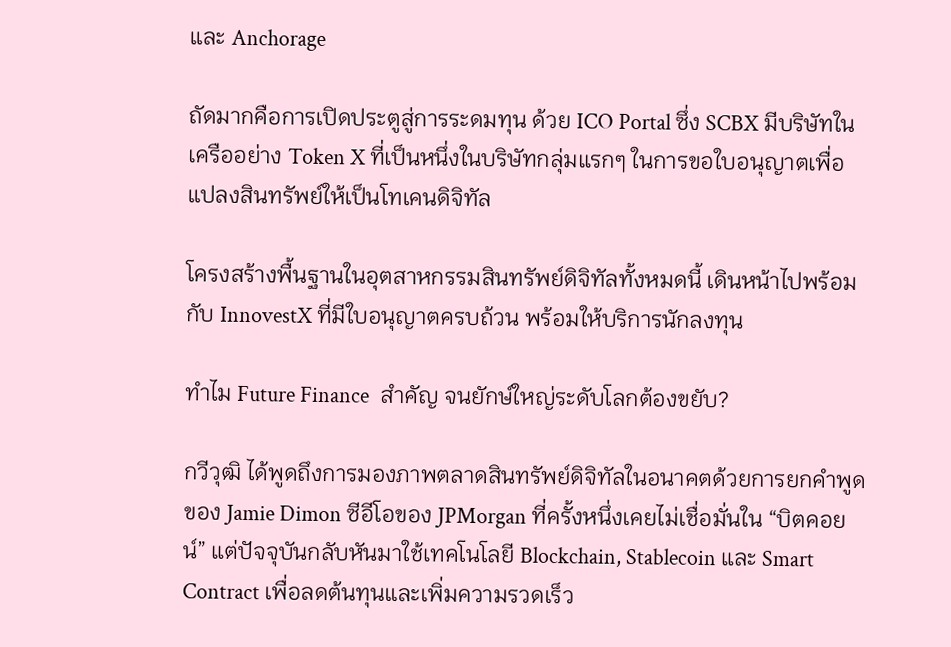และ Anchorage

ถัดมากคือการเปิดประตูสู่การระดมทุน ด้วย ICO Portal ซึ่ง SCBX มีบริษัทในเครืออย่าง Token X ที่เป็นหนึ่งในบริษัทกลุ่มแรกๆ ในการขอใบอนุญาตเพื่อแปลงสินทรัพย์ให้เป็นโทเคนดิจิทัล

โครงสร้างพื้นฐานในอุตสาหกรรมสินทรัพย์ดิจิทัลทั้งหมดนี้ เดินหน้าไปพร้อมกับ InnovestX ที่มีใบอนุญาตครบถ้วน พร้อมให้บริการนักลงทุน

ทำไม Future Finance  สำคัญ จนยักษ์ใหญ่ระดับโลกต้องขยับ?

กวีวุฒิ ได้พูดถึงการมองภาพตลาดสินทรัพย์ดิจิทัลในอนาคตด้วยการยกคำพูดของ Jamie Dimon ซีอีโอของ JPMorgan ที่ครั้งหนึ่งเคยไม่เชื่อมั่นใน “บิตคอยน์” แต่ปัจจุบันกลับหันมาใช้เทคโนโลยี Blockchain, Stablecoin และ Smart Contract เพื่อลดต้นทุนและเพิ่มความรวดเร็ว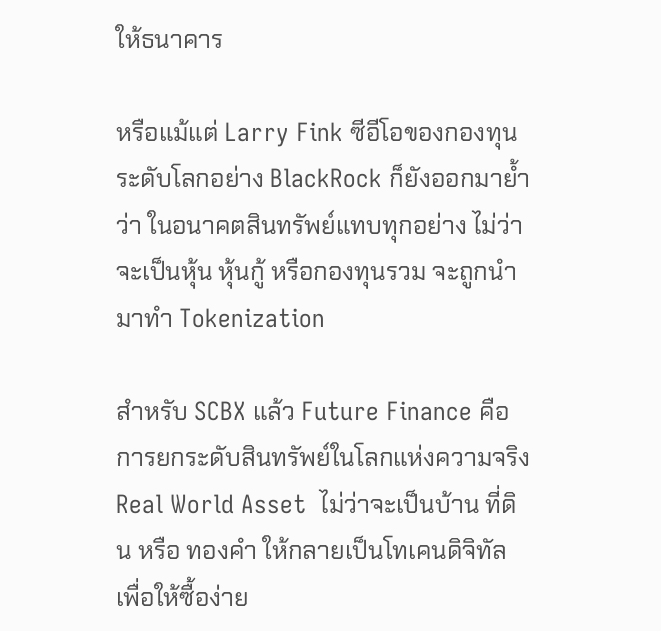ให้ธนาคาร

หรือแม้แต่ Larry Fink ซีอีโอของกองทุนระดับโลกอย่าง BlackRock ก็ยังออกมาย้ำว่า ในอนาคตสินทรัพย์แทบทุกอย่าง ไม่ว่าจะเป็นหุ้น หุ้นกู้ หรือกองทุนรวม จะถูกนำมาทำ Tokenization

สำหรับ SCBX แล้ว Future Finance คือการยกระดับสินทรัพย์ในโลกแห่งความจริง Real World Asset  ไม่ว่าจะเป็นบ้าน ที่ดิน หรือ ทองคำ ให้กลายเป็นโทเคนดิจิทัล เพื่อให้ซื้อง่าย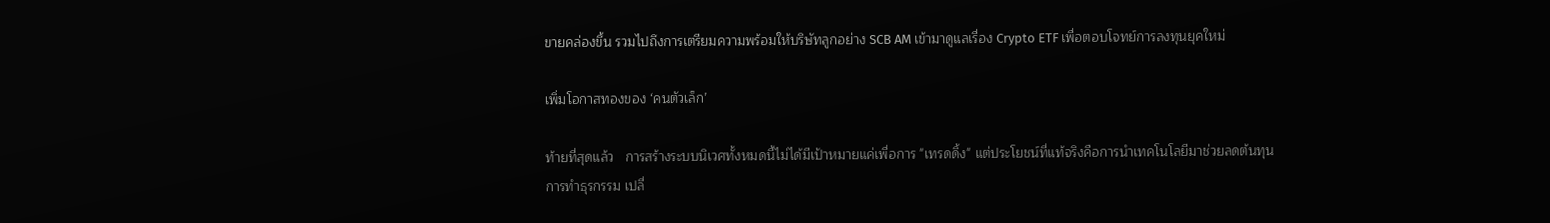ขายคล่องขึ้น รวมไปถึงการเตรียมความพร้อมให้บริษัทลูกอย่าง SCB AM เข้ามาดูแลเรื่อง Crypto ETF เพื่อตอบโจทย์การลงทุนยุคใหม่

เพิ่มโอกาสทองของ ‘คนตัวเล็ก’

ท้ายที่สุดแล้ว   การสร้างระบบนิเวศทั้งหมดนี้ไม่ได้มีเป้าหมายแค่เพื่อการ "เทรดดิ้ง" แต่ประโยชน์ที่แท้จริงคือการนำเทคโนโลยีมาช่วยลดต้นทุนการทำธุรกรรม เปลี่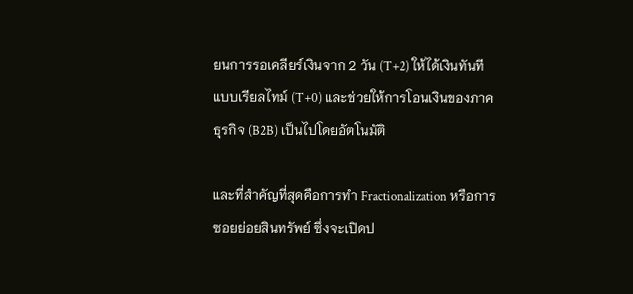ยนการรอเคลียร์เงินจาก 2 วัน (T+2) ให้ได้เงินทันทีแบบเรียลไทม์ (T+0) และช่วยให้การโอนเงินของภาคธุรกิจ (B2B) เป็นไปโดยอัตโนมัติ

และที่สำคัญที่สุดคือการทำ Fractionalization หรือการซอยย่อยสินทรัพย์ ซึ่งจะเปิดป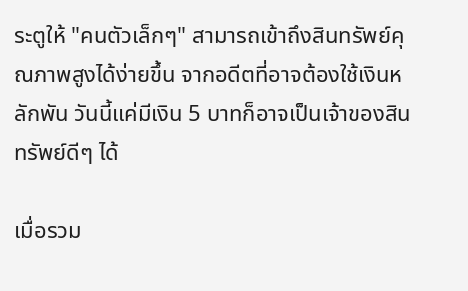ระตูให้ "คนตัวเล็กๆ" สามารถเข้าถึงสินทรัพย์คุณภาพสูงได้ง่ายขึ้น จากอดีตที่อาจต้องใช้เงินหลักพัน วันนี้แค่มีเงิน 5 บาทก็อาจเป็นเจ้าของสินทรัพย์ดีๆ ได้

เมื่อรวม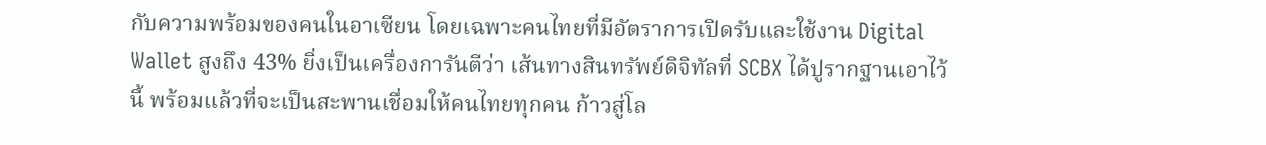กับความพร้อมของคนในอาเซียน โดยเฉพาะคนไทยที่มีอัตราการเปิดรับและใช้งาน Digital Wallet สูงถึง 43% ยิ่งเป็นเครื่องการันตีว่า เส้นทางสินทรัพย์ดิจิทัลที่ SCBX ได้ปูรากฐานเอาไว้นี้ พร้อมแล้วที่จะเป็นสะพานเชื่อมให้คนไทยทุกคน ก้าวสู่โล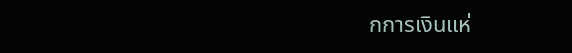กการเงินแห่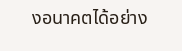งอนาคตได้อย่าง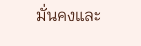มั่นคงและ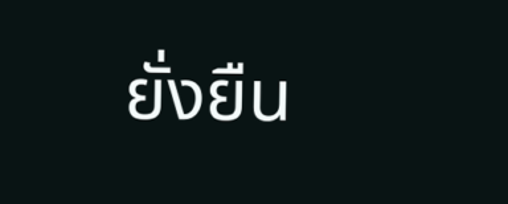ยั่งยืน